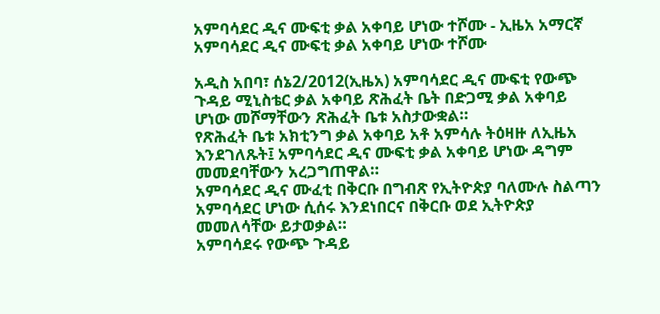አምባሳደር ዲና ሙፍቲ ቃል አቀባይ ሆነው ተሾሙ - ኢዜአ አማርኛ
አምባሳደር ዲና ሙፍቲ ቃል አቀባይ ሆነው ተሾሙ

አዲስ አበባ፣ ሰኔ2/2012(ኢዜአ) አምባሳደር ዲና ሙፍቲ የውጭ ጉዳይ ሚኒስቴር ቃል አቀባይ ጽሕፈት ቤት በድጋሚ ቃል አቀባይ ሆነው መሾማቸውን ጽሕፈት ቤቱ አስታውቋል።
የጽሕፈት ቤቱ አክቲንግ ቃል አቀባይ አቶ አምሳሉ ትዕዛዙ ለኢዜአ እንደገለጹት፤ አምባሳደር ዲና ሙፍቲ ቃል አቀባይ ሆነው ዳግም መመደባቸውን አረጋግጠዋል።
አምባሳደር ዲና ሙፈቲ በቅርቡ በግብጽ የኢትዮጵያ ባለሙሉ ስልጣን አምባሳደር ሆነው ሲሰሩ እንደነበርና በቅርቡ ወደ ኢትዮጵያ መመለሳቸው ይታወቃል።
አምባሳደሩ የውጭ ጉዳይ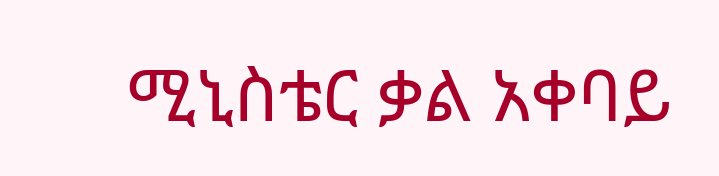ሚኒስቴር ቃል አቀባይ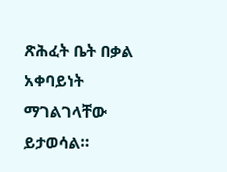ጽሕፈት ቤት በቃል አቀባይነት ማገልገላቸው ይታወሳል።